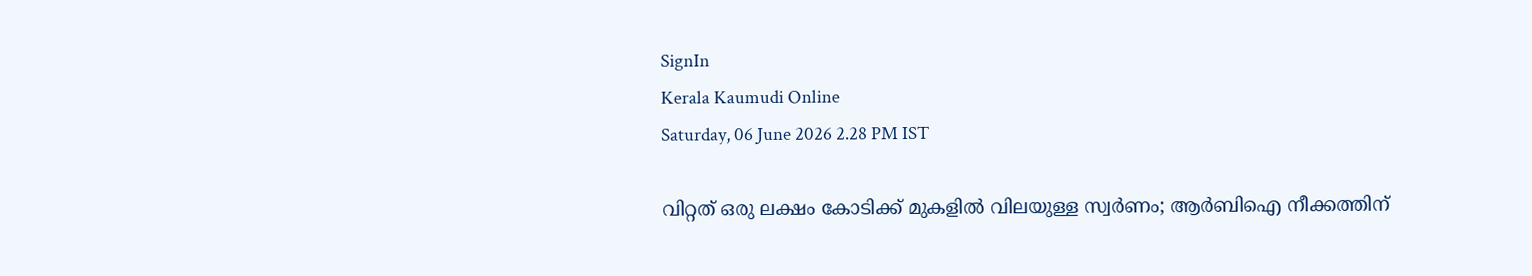SignIn
Kerala Kaumudi Online
Saturday, 06 June 2026 2.28 PM IST

വിറ്റത് ഒരു ലക്ഷം കോടിക്ക് മുകളില്‍ വിലയുള്ള സ്വര്‍ണം; ആര്‍ബിഐ നീക്കത്തിന്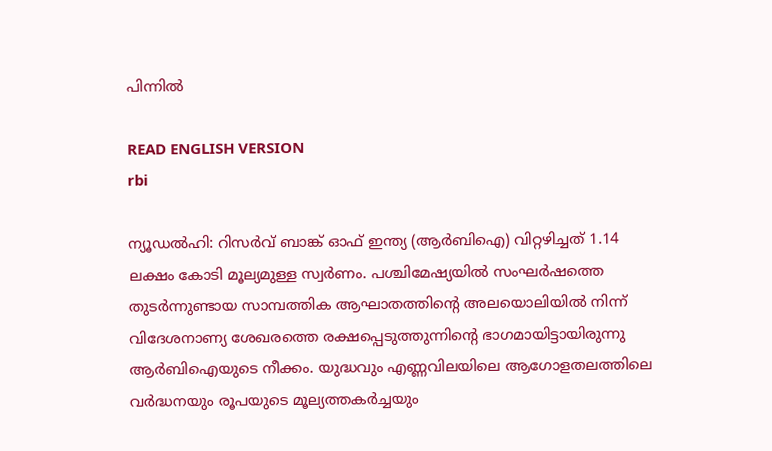പിന്നില്‍

READ ENGLISH VERSION
rbi

ന്യൂഡല്‍ഹി: റിസര്‍വ് ബാങ്ക് ഓഫ് ഇന്ത്യ (ആര്‍ബിഐ) വിറ്റഴിച്ചത് 1.14 ലക്ഷം കോടി മൂല്യമുള്ള സ്വര്‍ണം. പശ്ചിമേഷ്യയില്‍ സംഘര്‍ഷത്തെ തുടര്‍ന്നുണ്ടായ സാമ്പത്തിക ആഘാതത്തിന്റെ അലയൊലിയില്‍ നിന്ന് വിദേശനാണ്യ ശേഖരത്തെ രക്ഷപ്പെടുത്തുന്നിന്റെ ഭാഗമായിട്ടായിരുന്നു ആര്‍ബിഐയുടെ നീക്കം. യുദ്ധവും എണ്ണവിലയിലെ ആഗോളതലത്തിലെ വര്‍ദ്ധനയും രൂപയുടെ മൂല്യത്തകര്‍ച്ചയും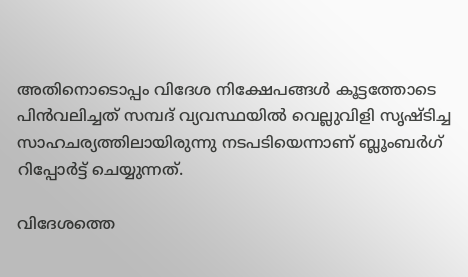അതിനൊടൊപ്പം വിദേശ നിക്ഷേപങ്ങള്‍ കൂട്ടത്തോടെ പിന്‍വലിച്ചത് സമ്പദ് വ്യവസ്ഥയില്‍ വെല്ലുവിളി സൃഷ്ടിച്ച സാഹചര്യത്തിലായിരുന്നു നടപടിയെന്നാണ് ബ്ലൂംബര്‍ഗ് റിപ്പോര്‍ട്ട് ചെയ്യുന്നത്.

വിദേശത്തെ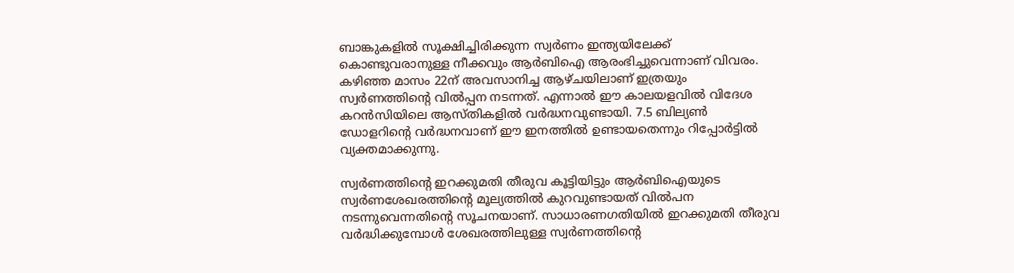ബാങ്കുകളില്‍ സൂക്ഷിച്ചിരിക്കുന്ന സ്വര്‍ണം ഇന്ത്യയിലേക്ക് കൊണ്ടുവരാനുള്ള നീക്കവും ആര്‍ബിഐ ആരംഭിച്ചുവെന്നാണ് വിവരം. കഴിഞ്ഞ മാസം 22ന് അവസാനിച്ച ആഴ്ചയിലാണ് ഇത്രയും സ്വര്‍ണത്തിന്റെ വില്‍പ്പന നടന്നത്. എന്നാല്‍ ഈ കാലയളവില്‍ വിദേശ കറന്‍സിയിലെ ആസ്തികളില്‍ വര്‍ദ്ധനവുണ്ടായി. 7.5 ബില്യണ്‍ ഡോളറിന്റെ വര്‍ദ്ധനവാണ് ഈ ഇനത്തില്‍ ഉണ്ടായതെന്നും റിപ്പോര്‍ട്ടില്‍ വ്യക്തമാക്കുന്നു.

സ്വര്‍ണത്തിന്റെ ഇറക്കുമതി തീരുവ കൂട്ടിയിട്ടും ആര്‍ബിഐയുടെ സ്വര്‍ണശേഖരത്തിന്റെ മൂല്യത്തില്‍ കുറവുണ്ടായത് വില്‍പന നടന്നുവെന്നതിന്റെ സൂചനയാണ്. സാധാരണഗതിയില്‍ ഇറക്കുമതി തീരുവ വര്‍ദ്ധിക്കുമ്പോള്‍ ശേഖരത്തിലുള്ള സ്വര്‍ണത്തിന്റെ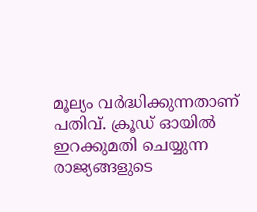മൂല്യം വര്‍ദ്ധിക്കുന്നതാണ് പതിവ്. ക്രൂഡ് ഓയില്‍ ഇറക്കുമതി ചെയ്യുന്ന രാജ്യങ്ങളുടെ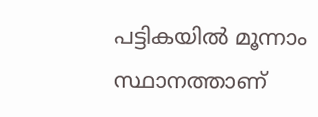പട്ടികയില്‍ മൂന്നാം സ്ഥാനത്താണ്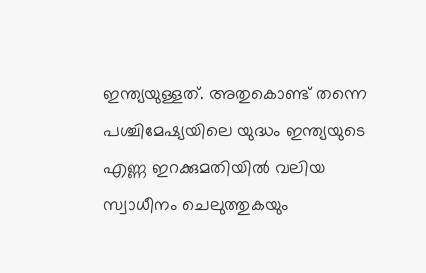ഇന്ത്യയുള്ളത്. അതുകൊണ്ട് തന്നെ പശ്ചിമേഷ്യയിലെ യുദ്ധം ഇന്ത്യയുടെ എണ്ണ ഇറക്കുമതിയില്‍ വലിയ സ്വാധീനം ചെലുത്തുകയും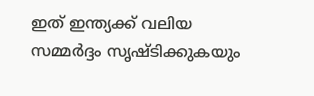ഇത് ഇന്ത്യക്ക് വലിയ സമ്മര്‍ദ്ദം സൃഷ്ടിക്കുകയും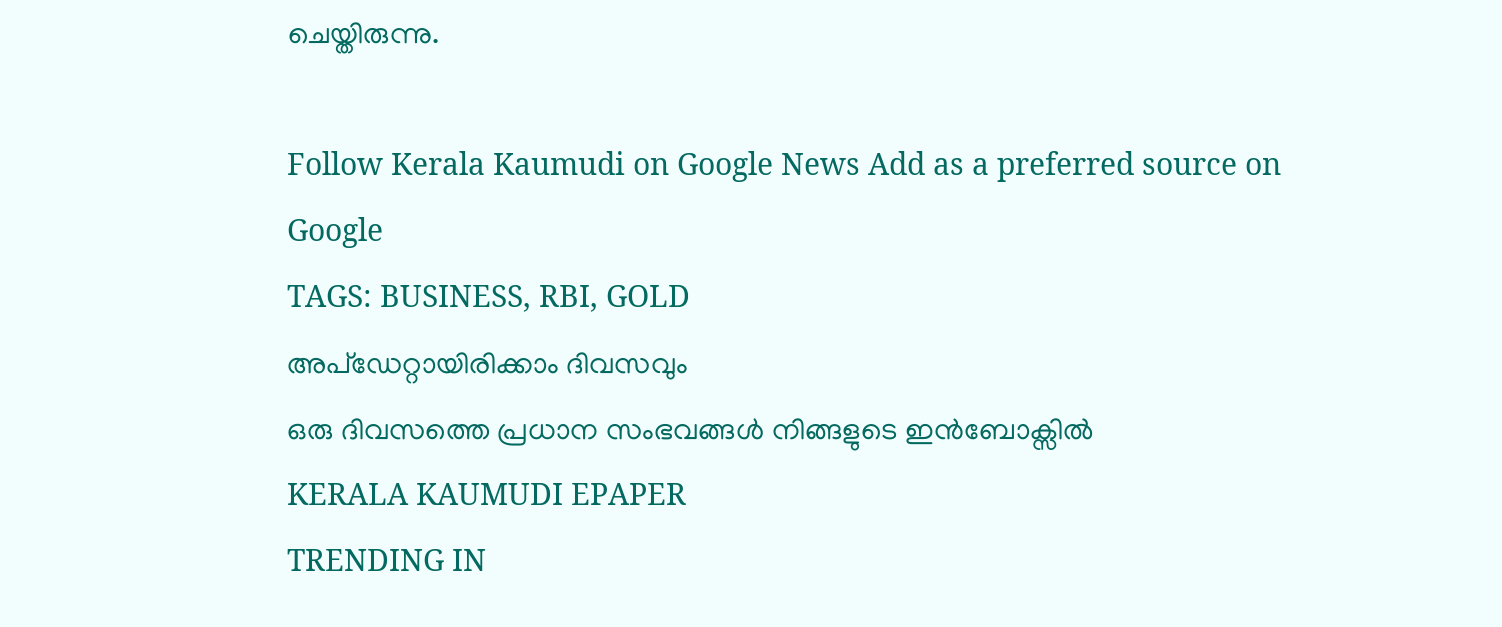ചെയ്തിരുന്നു.

Follow Kerala Kaumudi on Google News Add as a preferred source on Google
TAGS: BUSINESS, RBI, GOLD
അപ്ഡേറ്റായിരിക്കാം ദിവസവും
ഒരു ദിവസത്തെ പ്രധാന സംഭവങ്ങൾ നിങ്ങളുടെ ഇൻബോക്സിൽ
KERALA KAUMUDI EPAPER
TRENDING IN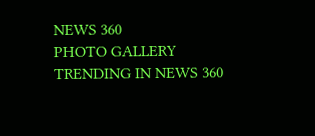NEWS 360
PHOTO GALLERY
TRENDING IN NEWS 360